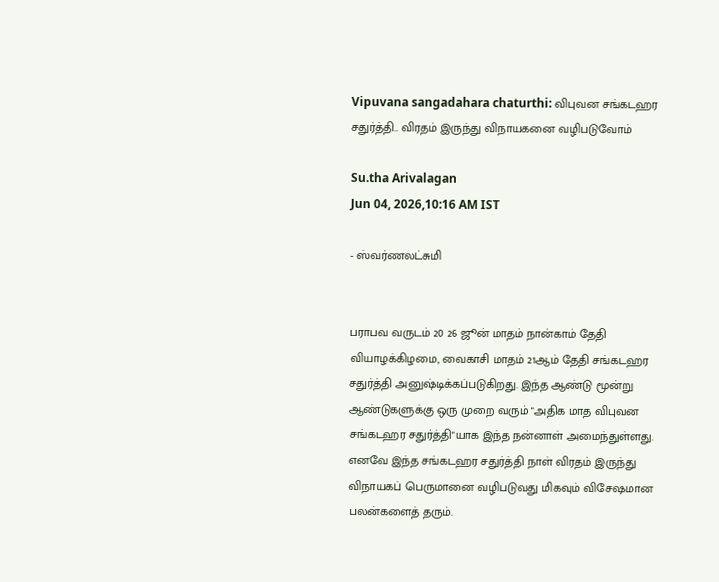Vipuvana sangadahara chaturthi: விபுவன சங்கடஹர சதுர்த்தி.. விரதம் இருந்து விநாயகனை வழிபடுவோம்

Su.tha Arivalagan
Jun 04, 2026,10:16 AM IST

- ஸ்வர்ணலட்சுமி


பராபவ வருடம் 20 26 ஜூன் மாதம் நான்காம் தேதி வியாழக்கிழமை, வைகாசி மாதம் 21ஆம் தேதி சங்கடஹர சதுர்த்தி அனுஷ்டிக்கப்படுகிறது. இந்த ஆண்டு மூன்று ஆண்டுகளுக்கு ஒரு முறை வரும் "அதிக மாத விபுவன சங்கடஹர சதுர்த்தி"யாக இந்த நன்னாள் அமைந்துள்ளது. எனவே இந்த சங்கடஹர சதுர்த்தி நாள் விரதம் இருந்து விநாயகப் பெருமானை வழிபடுவது மிகவும் விசேஷமான பலன்களைத் தரும்.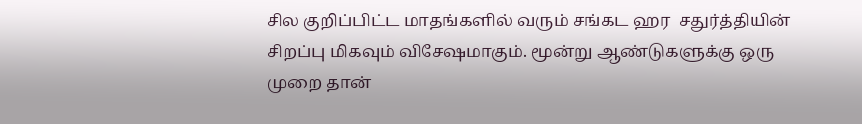சில குறிப்பிட்ட மாதங்களில் வரும் சங்கட ஹர  சதுர்த்தியின் சிறப்பு மிகவும் விசேஷமாகும். மூன்று ஆண்டுகளுக்கு ஒரு முறை தான்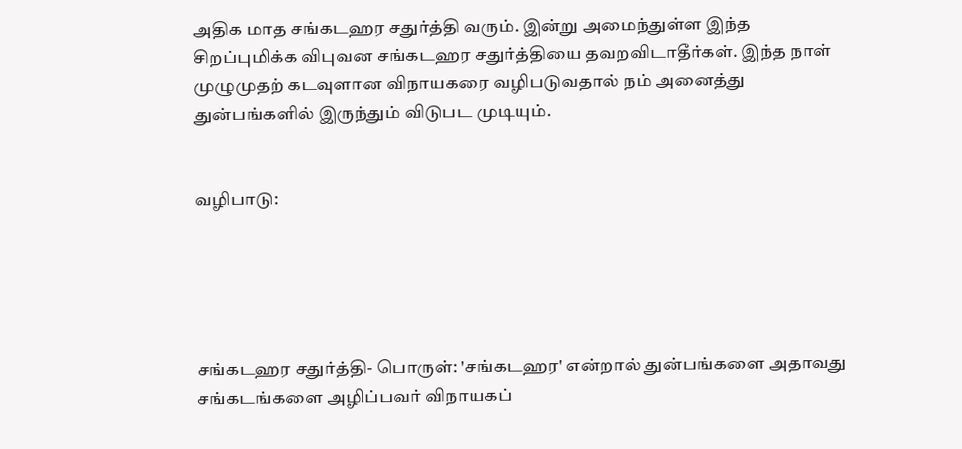அதிக மாத சங்கடஹர சதுர்த்தி வரும். இன்று அமைந்துள்ள இந்த சிறப்புமிக்க விபுவன சங்கடஹர சதுர்த்தியை தவறவிடாதீர்கள். இந்த நாள் முழுமுதற் கடவுளான விநாயகரை வழிபடுவதால் நம் அனைத்து துன்பங்களில் இருந்தும் விடுபட முடியும்.


வழிபாடு:





சங்கடஹர சதுர்த்தி- பொருள்: 'சங்கடஹர' என்றால் துன்பங்களை அதாவது சங்கடங்களை அழிப்பவர் விநாயகப்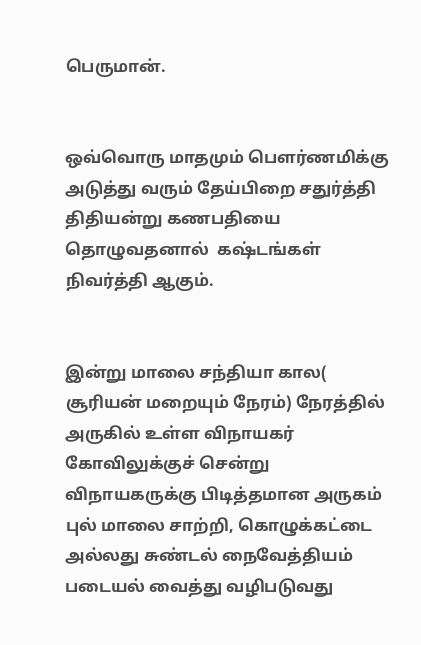பெருமான்.


ஒவ்வொரு மாதமும் பௌர்ணமிக்கு அடுத்து வரும் தேய்பிறை சதுர்த்தி திதியன்று கணபதியை தொழுவதனால்  கஷ்டங்கள் நிவர்த்தி ஆகும்.


இன்று மாலை சந்தியா கால( சூரியன் மறையும் நேரம்) நேரத்தில் அருகில் உள்ள விநாயகர் கோவிலுக்குச் சென்று விநாயகருக்கு பிடித்தமான அருகம் புல் மாலை சாற்றி, கொழுக்கட்டை அல்லது சுண்டல் நைவேத்தியம் படையல் வைத்து வழிபடுவது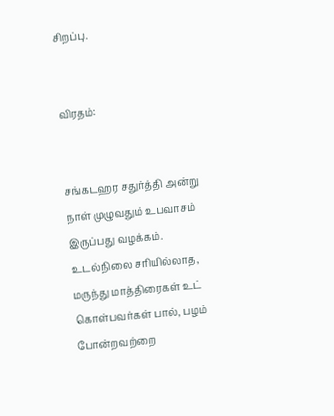சிறப்பு.


விரதம்:


சங்கடஹர சதுர்த்தி அன்று நாள் முழுவதும் உபவாசம் இருப்பது வழக்கம். உடல்நிலை சரியில்லாத, மருந்து மாத்திரைகள் உட் கொள்பவர்கள் பால், பழம் போன்றவற்றை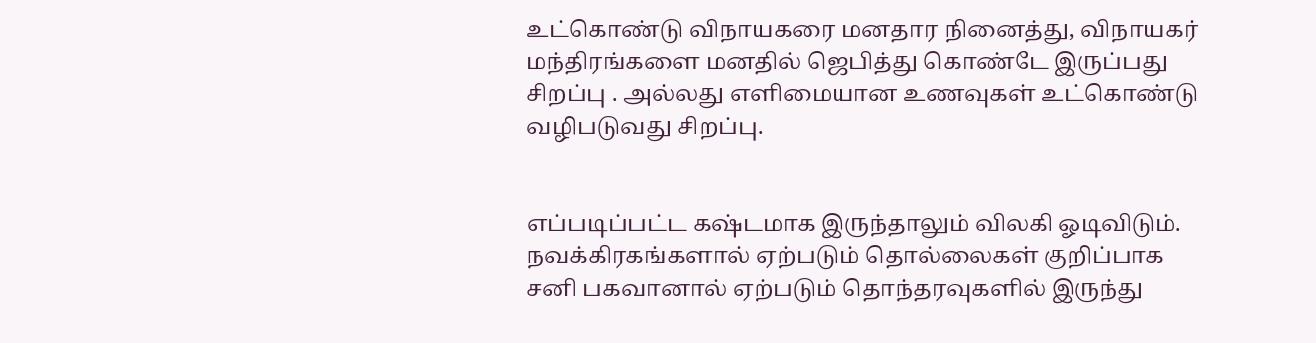உட்கொண்டு விநாயகரை மனதார நினைத்து, விநாயகர் மந்திரங்களை மனதில் ஜெபித்து கொண்டே இருப்பது சிறப்பு . அல்லது எளிமையான உணவுகள் உட்கொண்டு வழிபடுவது சிறப்பு.


எப்படிப்பட்ட கஷ்டமாக இருந்தாலும் விலகி ஓடிவிடும். நவக்கிரகங்களால் ஏற்படும் தொல்லைகள் குறிப்பாக சனி பகவானால் ஏற்படும் தொந்தரவுகளில் இருந்து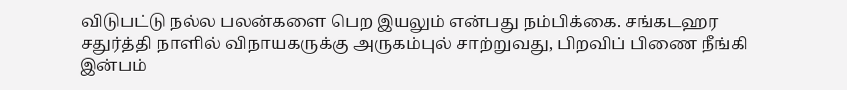விடுபட்டு நல்ல பலன்களை பெற இயலும் என்பது நம்பிக்கை. சங்கடஹர சதுர்த்தி நாளில் விநாயகருக்கு அருகம்புல் சாற்றுவது, பிறவிப் பிணை நீங்கி இன்பம்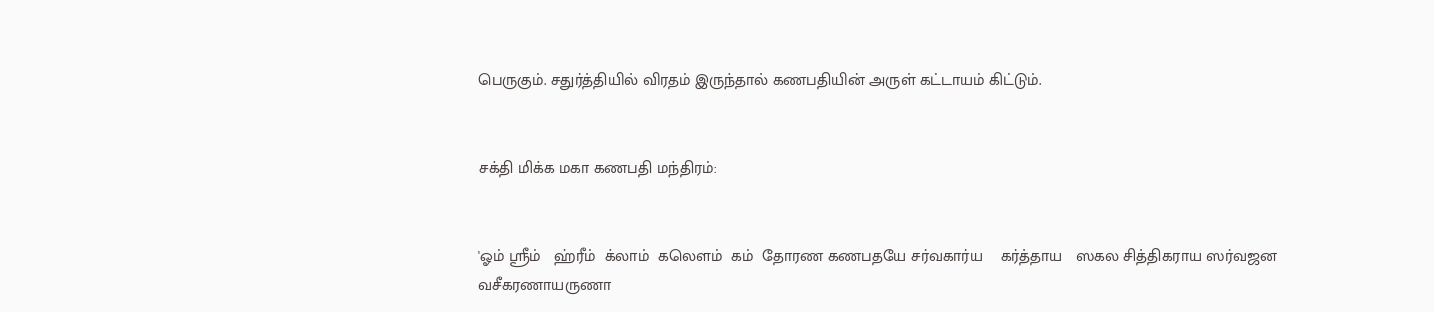பெருகும். சதுர்த்தியில் விரதம் இருந்தால் கணபதியின் அருள் கட்டாயம் கிட்டும்.


சக்தி மிக்க மகா கணபதி மந்திரம்:


'ஓம் ஸ்ரீம்   ஹ்ரீம்  க்லாம்  கலெளம்  கம்  தோரண கணபதயே சர்வகார்ய    கர்த்தாய   ஸகல சித்திகராய ஸர்வஜன  வசீகரணாயருணா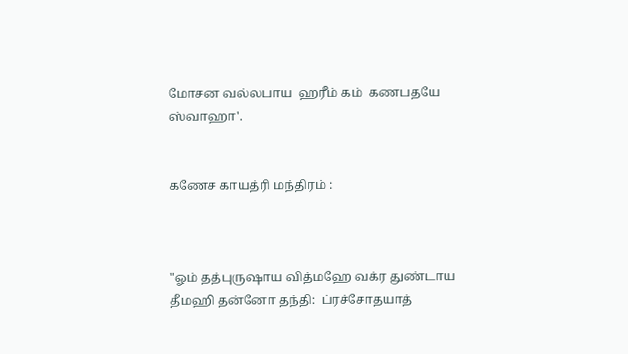மோசன வல்லபாய  ஹரீம் கம்  கணபதயே ஸ்வாஹா'.


கணேச காயத்ரி மந்திரம் :



"ஓம் தத்புருஷாய வித்மஹே வக்ர துண்டாய தீமஹி தன்னோ தந்தி:  ப்ரச்சோதயாத்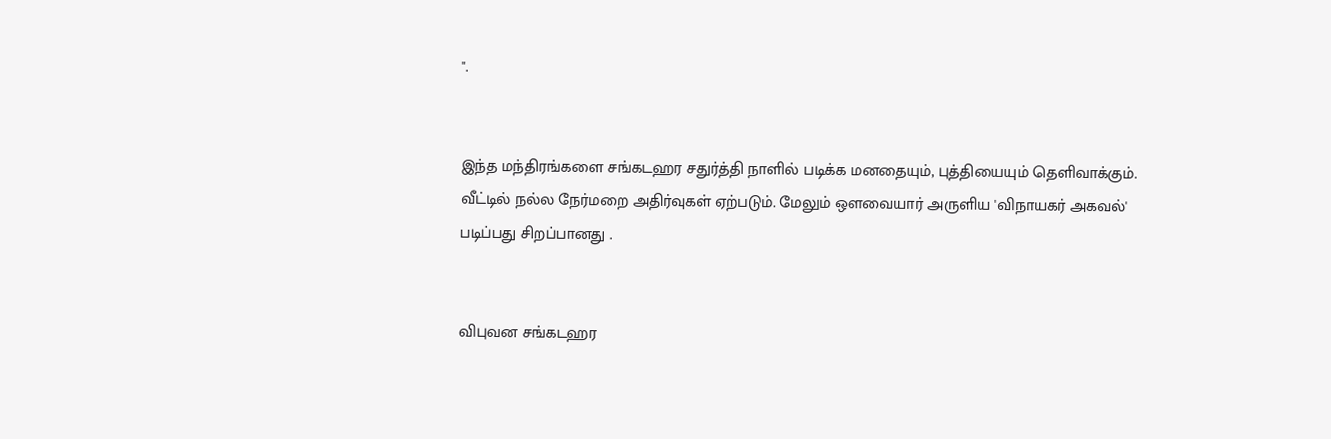".


இந்த மந்திரங்களை சங்கடஹர சதுர்த்தி நாளில் படிக்க மனதையும், புத்தியையும் தெளிவாக்கும். வீட்டில் நல்ல நேர்மறை அதிர்வுகள் ஏற்படும். மேலும் ஔவையார் அருளிய 'விநாயகர் அகவல்' படிப்பது சிறப்பானது .


விபுவன சங்கடஹர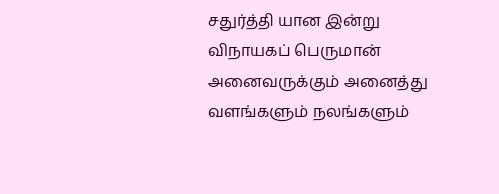சதுர்த்தி யான இன்று  விநாயகப் பெருமான்  அனைவருக்கும் அனைத்து வளங்களும் நலங்களும்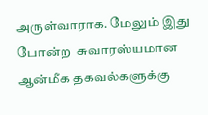அருள்வாராக. மேலும் இது போன்ற  சுவாரஸ்யமான  ஆன்மீக தகவல்களுக்கு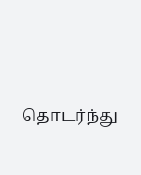தொடர்ந்து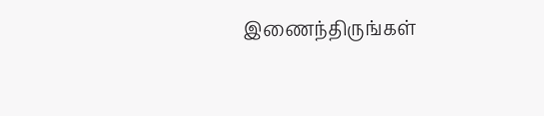இணைந்திருங்கள்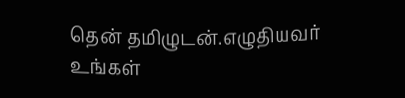தென் தமிழுடன்.எழுதியவர் உங்கள்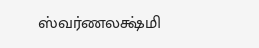ஸ்வர்ணலக்ஷ்மி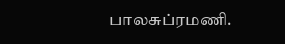பாலசுப்ரமணி.